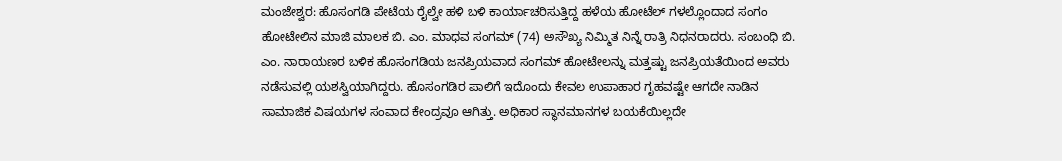ಮಂಜೇಶ್ವರ: ಹೊಸಂಗಡಿ ಪೇಟೆಯ ರೈಲ್ವೇ ಹಳಿ ಬಳಿ ಕಾರ್ಯಾಚರಿಸುತ್ತಿದ್ದ ಹಳೆಯ ಹೋಟೆಲ್ ಗಳಲ್ಲೊಂದಾದ ಸಂಗಂ ಹೋಟೇಲಿನ ಮಾಜಿ ಮಾಲಕ ಬಿ. ಎಂ. ಮಾಧವ ಸಂಗಮ್ (74) ಅಸೌಖ್ಯ ನಿಮ್ಮಿತ ನಿನ್ನೆ ರಾತ್ರಿ ನಿಧನರಾದರು. ಸಂಬಂಧಿ ಬಿ. ಎಂ. ನಾರಾಯಣರ ಬಳಿಕ ಹೊಸಂಗಡಿಯ ಜನಪ್ರಿಯವಾದ ಸಂಗಮ್ ಹೋಟೇಲನ್ನು ಮತ್ತಷ್ಟು ಜನಪ್ರಿಯತೆಯಿಂದ ಅವರು ನಡೆಸುವಲ್ಲಿ ಯಶಸ್ವಿಯಾಗಿದ್ದರು. ಹೊಸಂಗಡಿರ ಪಾಲಿಗೆ ಇದೊಂದು ಕೇವಲ ಉಪಾಹಾರ ಗೃಹವಷ್ಟೇ ಆಗದೇ ನಾಡಿನ ಸಾಮಾಜಿಕ ವಿಷಯಗಳ ಸಂವಾದ ಕೇಂದ್ರವೂ ಆಗಿತ್ತು. ಅಧಿಕಾರ ಸ್ಥಾನಮಾನಗಳ ಬಯಕೆಯಿಲ್ಲದೇ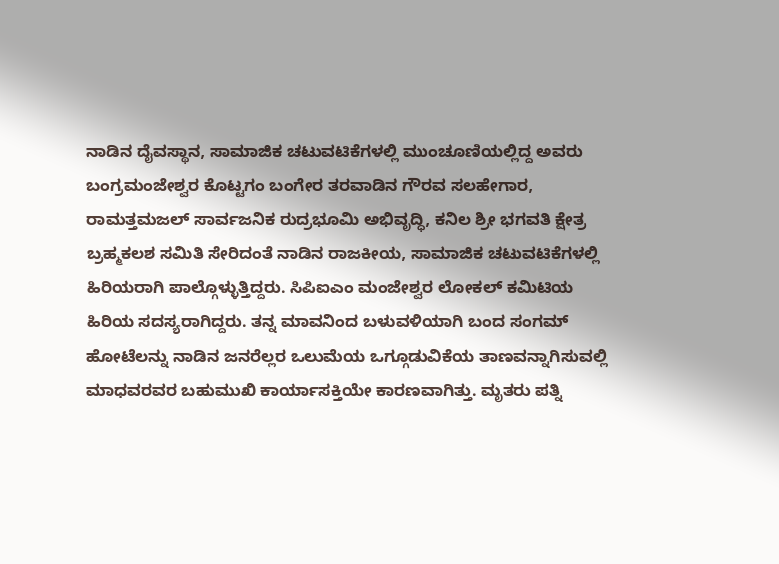ನಾಡಿನ ದೈವಸ್ಥಾನ, ಸಾಮಾಜಿಕ ಚಟುವಟಿಕೆಗಳಲ್ಲಿ ಮುಂಚೂಣಿಯಲ್ಲಿದ್ದ ಅವರು ಬಂಗ್ರಮಂಜೇಶ್ವರ ಕೊಟ್ಟಗಂ ಬಂಗೇರ ತರವಾಡಿನ ಗೌರವ ಸಲಹೇಗಾರ, ರಾಮತ್ತಮಜಲ್ ಸಾರ್ವಜನಿಕ ರುದ್ರಭೂಮಿ ಅಭಿವೃದ್ಧಿ, ಕನಿಲ ಶ್ರೀ ಭಗವತಿ ಕ್ಷೇತ್ರ ಬ್ರಹ್ಮಕಲಶ ಸಮಿತಿ ಸೇರಿದಂತೆ ನಾಡಿನ ರಾಜಕೀಯ, ಸಾಮಾಜಿಕ ಚಟುವಟಿಕೆಗಳಲ್ಲಿ ಹಿರಿಯರಾಗಿ ಪಾಲ್ಗೊಳ್ಳುತ್ತಿದ್ದರು. ಸಿಪಿಐಎಂ ಮಂಜೇಶ್ವರ ಲೋಕಲ್ ಕಮಿಟಿಯ ಹಿರಿಯ ಸದಸ್ಯರಾಗಿದ್ದರು. ತನ್ನ ಮಾವನಿಂದ ಬಳುವಳಿಯಾಗಿ ಬಂದ ಸಂಗಮ್ ಹೋಟೆಲನ್ನು ನಾಡಿನ ಜನರೆಲ್ಲರ ಒಲುಮೆಯ ಒಗ್ಗೂಡುವಿಕೆಯ ತಾಣವನ್ನಾಗಿಸುವಲ್ಲಿ ಮಾಧವರವರ ಬಹುಮುಖಿ ಕಾರ್ಯಾಸಕ್ತಿಯೇ ಕಾರಣವಾಗಿತ್ತು. ಮೃತರು ಪತ್ನಿ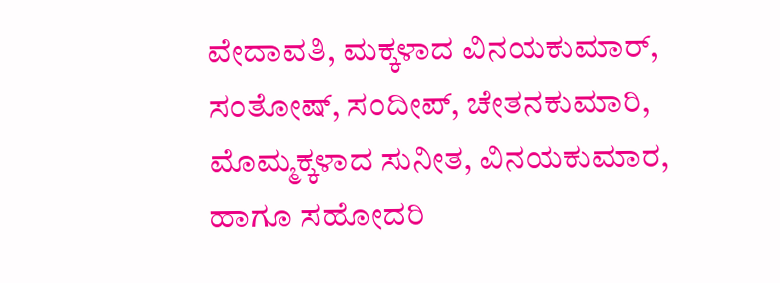ವೇದಾವತಿ, ಮಕ್ಕಳಾದ ವಿನಯಕುಮಾರ್, ಸಂತೋಷ್, ಸಂದೀಪ್, ಚೇತನಕುಮಾರಿ, ಮೊಮ್ಮಕ್ಕಳಾದ ಸುನೀತ, ವಿನಯಕುಮಾರ, ಹಾಗೂ ಸಹೋದರಿ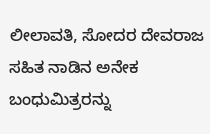ಲೀಲಾವತಿ, ಸೋದರ ದೇವರಾಜ ಸಹಿತ ನಾಡಿನ ಅನೇಕ ಬಂಧುಮಿತ್ರರನ್ನು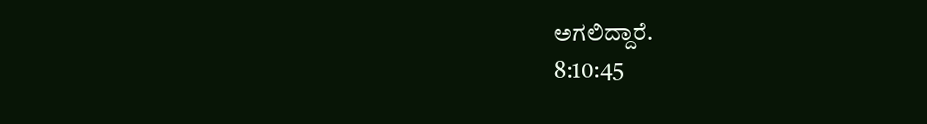ಅಗಲಿದ್ದಾರೆ.
8:10:45